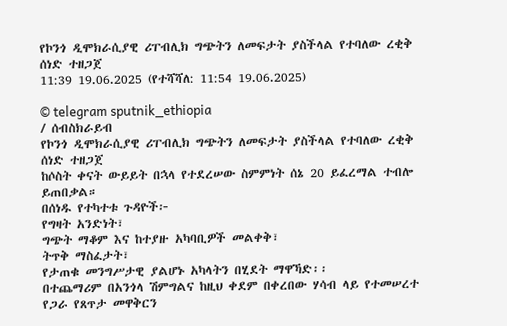የኮንጎ ዲሞክራሲያዊ ሪፐብሊክ ግጭትን ለመፍታት ያስችላል የተባለው ረቂቅ ሰነድ ተዘጋጀ
11:39 19.06.2025 (የተሻሻለ: 11:54 19.06.2025)

© telegram sputnik_ethiopia
/ ሰብስክራይብ
የኮንጎ ዲሞክራሲያዊ ሪፐብሊክ ግጭትን ለመፍታት ያስችላል የተባለው ረቂቅ ሰነድ ተዘጋጀ
ከሶስት ቀናት ውይይት በኋላ የተደረሠው ስምምነት ሰኔ 20 ይፈረማል ተብሎ ይጠበቃል።
በሰነዱ የተካተቱ ጉዳዮች፦
የግዛት አንድነት፣
ግጭት ማቆም እና ከተያዙ አካባቢዎች መልቀቅ፣
ትጥቅ ማስፈታት፣
የታጠቁ መንግሥታዊ ያልሆኑ አካላትን በሂደት ማዋኻድ፡፡
በተጨማሪም በአንጎላ ሽምግልና ከዚህ ቀደም በቀረበው ሃሳብ ላይ የተመሠረተ የጋራ የጸጥታ መዋቅርን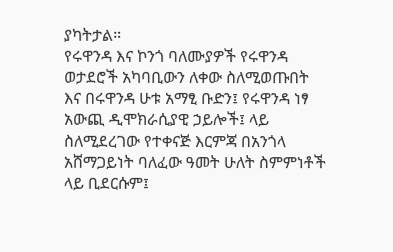ያካትታል።
የሩዋንዳ እና ኮንጎ ባለሙያዎች የሩዋንዳ ወታደሮች አካባቢውን ለቀው ስለሚወጡበት እና በሩዋንዳ ሁቱ አማፂ ቡድን፤ የሩዋንዳ ነፃ አውጪ ዲሞክራሲያዊ ኃይሎች፤ ላይ ስለሚደረገው የተቀናጅ እርምጃ በአንጎላ አሸማጋይነት ባለፈው ዓመት ሁለት ስምምነቶች ላይ ቢደርሱም፤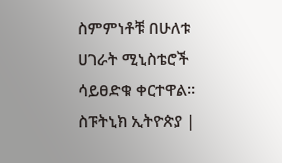ስምምነቶቹ በሁለቱ ሀገራት ሚኒስቴሮች ሳይፀድቁ ቀርተዋል።
ስፑትኒክ ኢትዮጵያ |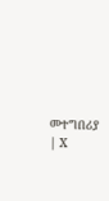መተግበሪያ | X